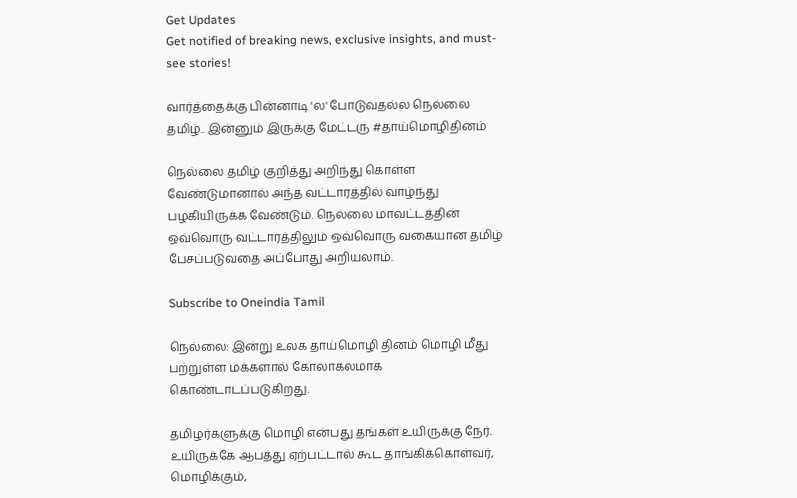Get Updates
Get notified of breaking news, exclusive insights, and must-see stories!

வார்த்தைக்கு பின்னாடி 'ல' போடுவதல்ல நெல்லை தமிழ்.. இன்னும் இருக்கு மேட்டரு #தாய்மொழிதினம்

நெல்லை தமிழ் குறித்து அறிந்து கொள்ள வேண்டுமானால் அந்த வட்டாரத்தில் வாழ்ந்து பழகியிருக்க வேண்டும். நெல்லை மாவட்டத்தின் ஒவ்வொரு வட்டாரத்திலும் ஒவ்வொரு வகையான தமிழ் பேசப்படுவதை அப்போது அறியலாம்.

Subscribe to Oneindia Tamil

நெல்லை: இன்று உலக தாய்மொழி தினம் மொழி மீது பற்றுள்ள மக்களால் கோலாகலமாக கொண்டாடப்படுகிறது.

தமிழர்களுக்கு மொழி என்பது தங்கள் உயிருக்கு நேர். உயிருக்கே ஆபத்து ஏற்பட்டால் கூட தாங்கிக்கொள்வர், மொழிக்கும்,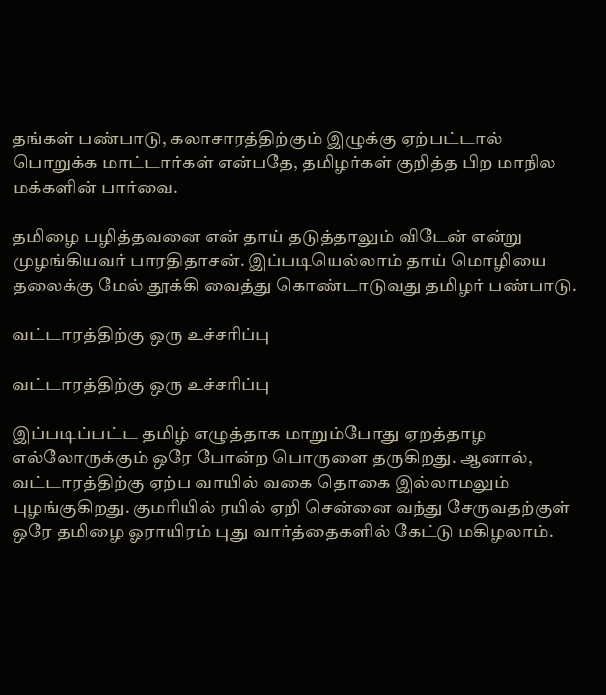தங்கள் பண்பாடு, கலாசாரத்திற்கும் இழுக்கு ஏற்பட்டால் பொறுக்க மாட்டார்கள் என்பதே, தமிழர்கள் குறித்த பிற மாநில மக்களின் பார்வை.

தமிழை பழித்தவனை என் தாய் தடுத்தாலும் விடேன் என்று முழங்கியவர் பாரதிதாசன். இப்படியெல்லாம் தாய் மொழியை தலைக்கு மேல் தூக்கி வைத்து கொண்டாடுவது தமிழர் பண்பாடு.

வட்டாரத்திற்கு ஒரு உச்சரிப்பு

வட்டாரத்திற்கு ஒரு உச்சரிப்பு

இப்படிப்பட்ட தமிழ் எழுத்தாக மாறும்போது ஏறத்தாழ எல்லோருக்கும் ஒரே போன்ற பொருளை தருகிறது. ஆனால், வட்டாரத்திற்கு ஏற்ப வாயில் வகை தொகை இல்லாமலும் புழங்குகிறது. குமரியில் ரயில் ஏறி சென்னை வந்து சேருவதற்குள் ஒரே தமிழை ஓராயிரம் புது வார்த்தைகளில் கேட்டு மகிழலாம்.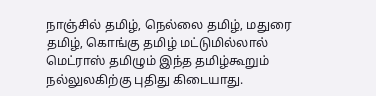நாஞ்சில் தமிழ், நெல்லை தமிழ், மதுரை தமிழ், கொங்கு தமிழ் மட்டுமில்லால் மெட்ராஸ் தமிழும் இந்த தமிழ்கூறும் நல்லுலகிற்கு புதிது கிடையாது.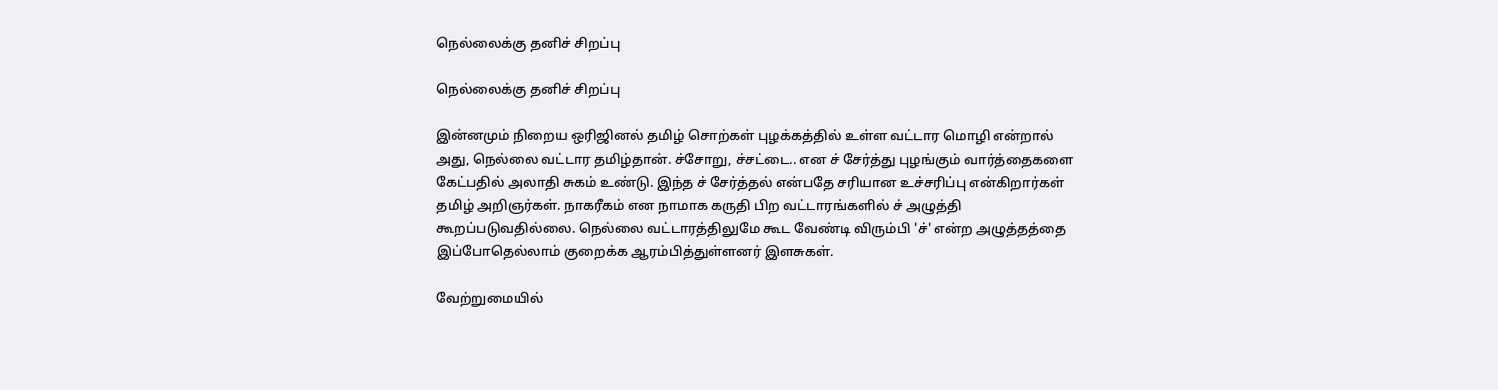நெல்லைக்கு தனிச் சிறப்பு

நெல்லைக்கு தனிச் சிறப்பு

இன்னமும் நிறைய ஒரிஜினல் தமிழ் சொற்கள் புழக்கத்தில் உள்ள வட்டார மொழி என்றால் அது, நெல்லை வட்டார தமிழ்தான். ச்சோறு, ச்சட்டை.. என ச் சேர்த்து புழங்கும் வார்த்தைகளை கேட்பதில் அலாதி சுகம் உண்டு. இந்த ச் சேர்த்தல் என்பதே சரியான உச்சரிப்பு என்கிறார்கள் தமிழ் அறிஞர்கள். நாகரீகம் என நாமாக கருதி பிற வட்டாரங்களில் ச் அழுத்தி கூறப்படுவதில்லை. நெல்லை வட்டாரத்திலுமே கூட வேண்டி விரும்பி 'ச்' என்ற அழுத்தத்தை இப்போதெல்லாம் குறைக்க ஆரம்பித்துள்ளனர் இளசுகள்.

வேற்றுமையில்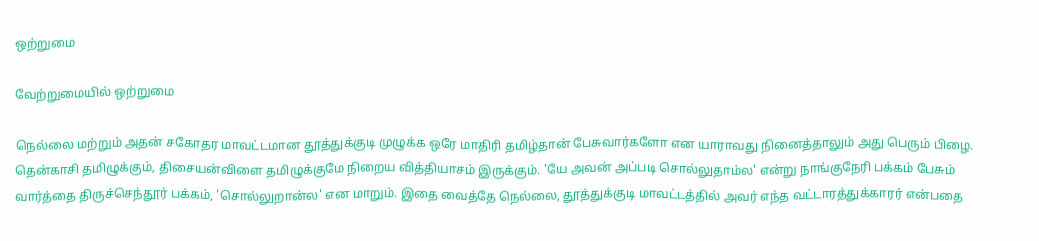ஒற்றுமை

வேற்றுமையில் ஒற்றுமை

நெல்லை மற்றும் அதன் சகோதர மாவட்டமான தூத்துக்குடி முழுக்க ஒரே மாதிரி தமிழ்தான் பேசுவார்களோ என யாராவது நினைத்தாலும் அது பெரும் பிழை. தென்காசி தமிழுக்கும், திசையன்விளை தமிழுக்குமே நிறைய வித்தியாசம் இருக்கும். 'யே அவன் அப்படி சொல்லுதாம்ல' என்று நாங்குநேரி பக்கம் பேசும் வார்த்தை திருச்செந்தூர் பக்கம், 'சொல்லுறான்ல' என மாறும். இதை வைத்தே நெல்லை, தூத்துக்குடி மாவட்டத்தில் அவர் எந்த வட்டாரத்துக்காரர் என்பதை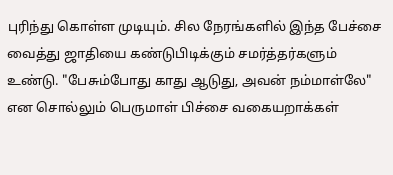புரிந்து கொள்ள முடியும். சில நேரங்களில் இந்த பேச்சை வைத்து ஜாதியை கண்டுபிடிக்கும் சமர்த்தர்களும் உண்டு. "பேசும்போது காது ஆடுது, அவன் நம்மாள்லே" என சொல்லும் பெருமாள் பிச்சை வகையறாக்கள்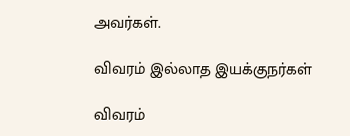அவர்கள்.

விவரம் இல்லாத இயக்குநர்கள்

விவரம்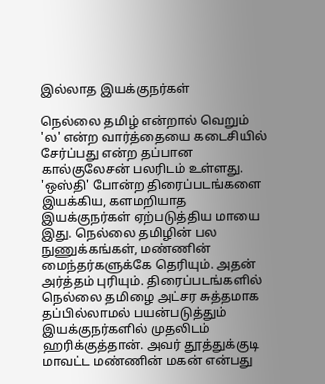இல்லாத இயக்குநர்கள்

நெல்லை தமிழ் என்றால் வெறும் 'ல' என்ற வார்த்தையை கடைசியில் சேர்ப்பது என்ற தப்பான கால்குலேசன் பலரிடம் உள்ளது. 'ஒஸ்தி' போன்ற திரைப்படங்களை இயக்கிய, களமறியாத இயக்குநர்கள் ஏற்படுத்திய மாயை இது. நெல்லை தமிழின் பல நுணுக்கங்கள், மண்ணின் மைந்தர்களுக்கே தெரியும். அதன் அர்த்தம் புரியும். திரைப்படங்களில் நெல்லை தமிழை அட்சர சுத்தமாக தப்பில்லாமல் பயன்படுத்தும் இயக்குநர்களில் முதலிடம் ஹரிக்குத்தான். அவர் தூத்துக்குடி மாவட்ட மண்ணின் மகன் என்பது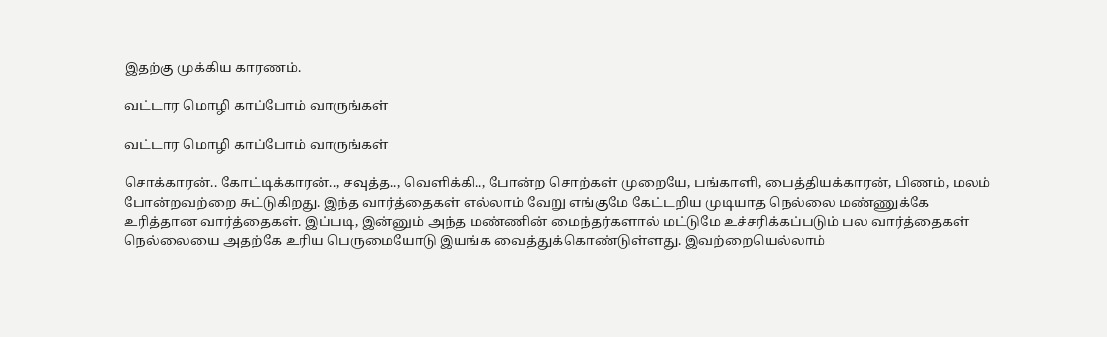இதற்கு முக்கிய காரணம்.

வட்டார மொழி காப்போம் வாருங்கள்

வட்டார மொழி காப்போம் வாருங்கள்

சொக்காரன்.. கோட்டிக்காரன்.., சவுத்த.., வெளிக்கி.., போன்ற சொற்கள் முறையே, பங்காளி, பைத்தியக்காரன், பிணம், மலம் போன்றவற்றை சுட்டுகிறது. இந்த வார்த்தைகள் எல்லாம் வேறு எங்குமே கேட்டறிய முடியாத நெல்லை மண்ணுக்கே உரித்தான வார்த்தைகள். இப்படி, இன்னும் அந்த மண்ணின் மைந்தர்களால் மட்டுமே உச்சரிக்கப்படும் பல வார்த்தைகள் நெல்லையை அதற்கே உரிய பெருமையோடு இயங்க வைத்துக்கொண்டுள்ளது. இவற்றையெல்லாம்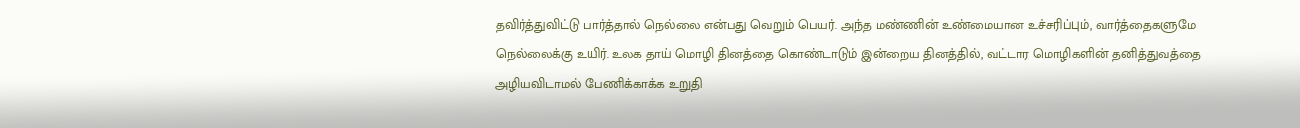தவிர்த்துவிட்டு பார்த்தால் நெல்லை என்பது வெறும் பெயர். அந்த மண்ணின் உண்மையான உச்சரிப்பும், வார்த்தைகளுமே நெல்லைக்கு உயிர். உலக தாய் மொழி தினத்தை கொண்டாடும் இன்றைய தினத்தில், வட்டார மொழிகளின் தனித்துவத்தை அழியவிடாமல் பேணிக்காக்க உறுதி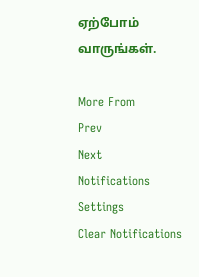ஏற்போம் வாருங்கள்.

More From
Prev
Next
Notifications
Settings
Clear Notifications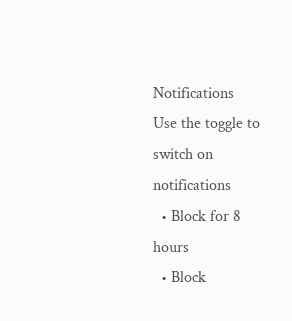Notifications
Use the toggle to switch on notifications
  • Block for 8 hours
  • Block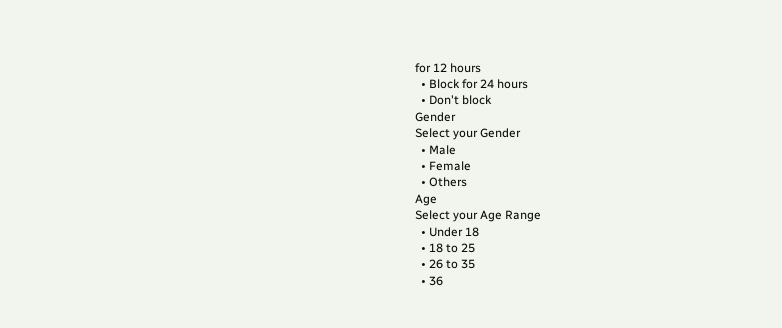for 12 hours
  • Block for 24 hours
  • Don't block
Gender
Select your Gender
  • Male
  • Female
  • Others
Age
Select your Age Range
  • Under 18
  • 18 to 25
  • 26 to 35
  • 36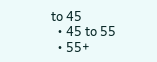to 45
  • 45 to 55
  • 55+